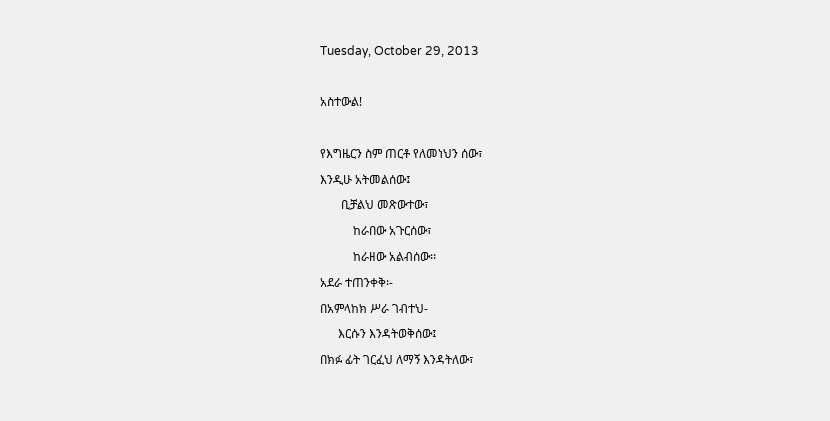Tuesday, October 29, 2013

አስተውል!

የእግዜርን ስም ጠርቶ የለመነህን ሰው፣
እንዲሁ አትመልሰው፤
       ቢቻልህ መጽውተው፣
           ከራበው አጉርሰው፣
           ከራዘው አልብሰው፡፡
አደራ ተጠንቀቅ፡-
በአምላከክ ሥራ ገብተህ-
      እርሱን እንዳትወቅሰው፤
በክፉ ፊት ገርፈህ ለማኝ እንዳትለው፣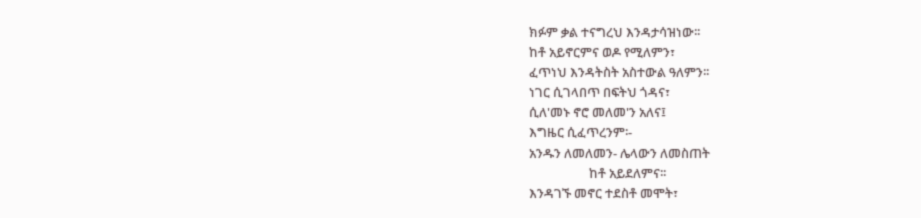ክፉም ቃል ተናግረህ እንዳታሳዝነው፡፡
ከቶ አይኖርምና ወዶ የሚለምን፣
ፈጥነህ እንዳትስት አስተውል ዓለምን፡፡
ነገር ሲገላበጥ በፍትህ ጎዳና፣
ሲለ'መኑ ኖሮ መለመ'ን አለና፤
እግዜር ሲፈጥረንም፡-
አንዱን ለመለመን- ሌላውን ለመስጠት
                    ከቶ አይደለምና፡፡
እንዳገኙ መኖር ተደስቶ መሞት፣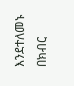እንደተለመኑ በክብር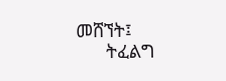መሸኘት፤
      ትፈልግ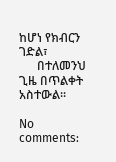ከሆነ የክብርን ገድል፣
      በተለመንህ ጊዜ በጥልቀት አስተውል፡፡

No comments: